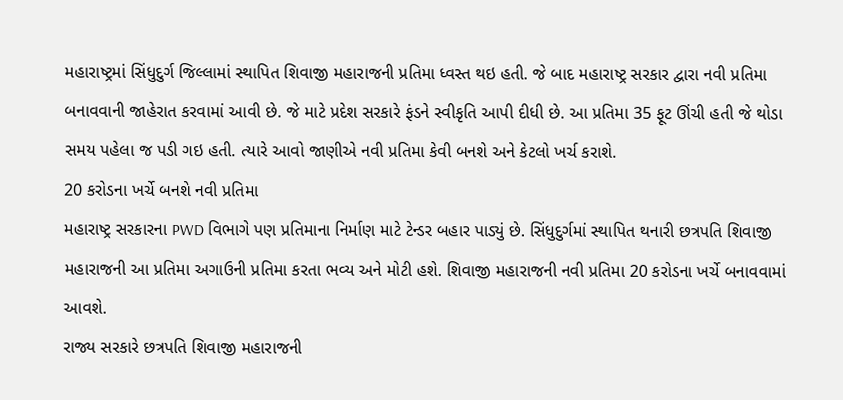મહારાષ્ટ્રમાં સિંધુદુર્ગ જિલ્લામાં સ્થાપિત શિવાજી મહારાજની પ્રતિમા ધ્વસ્ત થઇ હતી. જે બાદ મહારાષ્ટ્ર સરકાર દ્વારા નવી પ્રતિમા બનાવવાની જાહેરાત કરવામાં આવી છે. જે માટે પ્રદેશ સરકારે ફંડને સ્વીકૃતિ આપી દીધી છે. આ પ્રતિમા 35 ફૂટ ઊંચી હતી જે થોડા સમય પહેલા જ પડી ગઇ હતી. ત્યારે આવો જાણીએ નવી પ્રતિમા કેવી બનશે અને કેટલો ખર્ચ કરાશે.
20 કરોડના ખર્ચે બનશે નવી પ્રતિમા
મહારાષ્ટ્ર સરકારના PWD વિભાગે પણ પ્રતિમાના નિર્માણ માટે ટેન્ડર બહાર પાડ્યું છે. સિંધુદુર્ગમાં સ્થાપિત થનારી છત્રપતિ શિવાજી મહારાજની આ પ્રતિમા અગાઉની પ્રતિમા કરતા ભવ્ય અને મોટી હશે. શિવાજી મહારાજની નવી પ્રતિમા 20 કરોડના ખર્ચે બનાવવામાં આવશે.
રાજ્ય સરકારે છત્રપતિ શિવાજી મહારાજની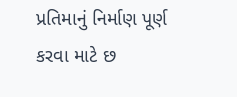પ્રતિમાનું નિર્માણ પૂર્ણ કરવા માટે છ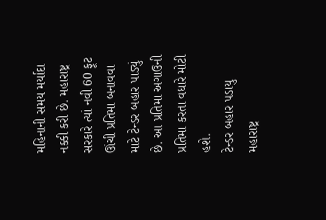મહિનાની સમય મર્યાદા નક્કી કરી છે. મહારાષ્ટ્ર સરકારે ત્યાં નવી 60 ફૂટ ઊંચી પ્રતિમા બનાવવા માટે ટેન્ડર બહાર પાડ્યું છે. આ પ્રતિમા અગાઉની પ્રતિમા કરતા વધારે મોટી હશે.
ટેન્ડર બહાર પડાયુ
મહારાષ્ટ્ર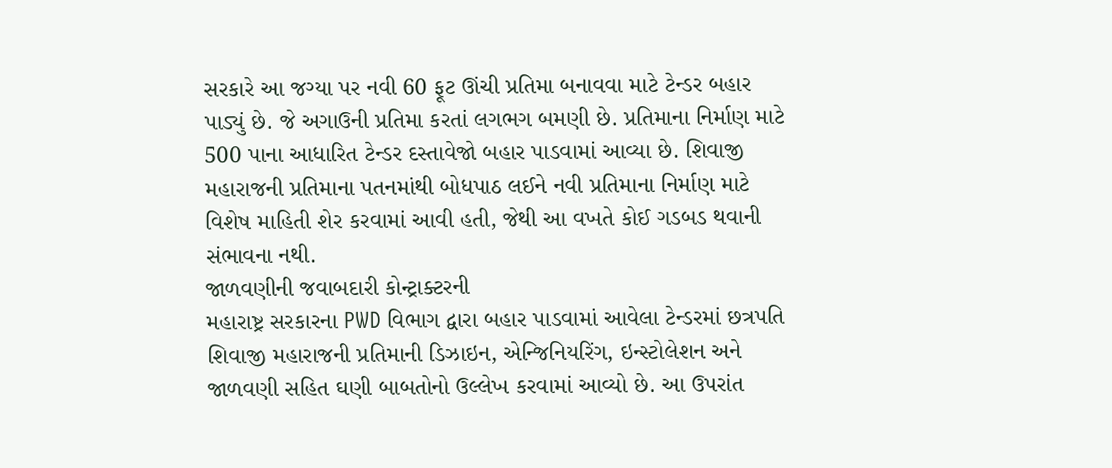સરકારે આ જગ્યા પર નવી 60 ફૂટ ઊંચી પ્રતિમા બનાવવા માટે ટેન્ડર બહાર પાડ્યું છે. જે અગાઉની પ્રતિમા કરતાં લગભગ બમણી છે. પ્રતિમાના નિર્માણ માટે 500 પાના આધારિત ટેન્ડર દસ્તાવેજો બહાર પાડવામાં આવ્યા છે. શિવાજી મહારાજની પ્રતિમાના પતનમાંથી બોધપાઠ લઈને નવી પ્રતિમાના નિર્માણ માટે વિશેષ માહિતી શેર કરવામાં આવી હતી, જેથી આ વખતે કોઈ ગડબડ થવાની સંભાવના નથી.
જાળવણીની જવાબદારી કોન્ટ્રાક્ટરની
મહારાષ્ટ્ર સરકારના PWD વિભાગ દ્વારા બહાર પાડવામાં આવેલા ટેન્ડરમાં છત્રપતિ શિવાજી મહારાજની પ્રતિમાની ડિઝાઇન, એન્જિનિયરિંગ, ઇન્સ્ટોલેશન અને જાળવણી સહિત ઘણી બાબતોનો ઉલ્લેખ કરવામાં આવ્યો છે. આ ઉપરાંત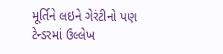મૂર્તિને લઇને ગેરંટીનો પણ ટેન્ડરમાં ઉલ્લેખ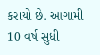કરાયો છે. આગામી 10 વર્ષ સુધી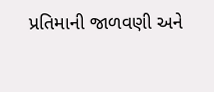પ્રતિમાની જાળવણી અને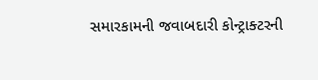સમારકામની જવાબદારી કોન્ટ્રાક્ટરની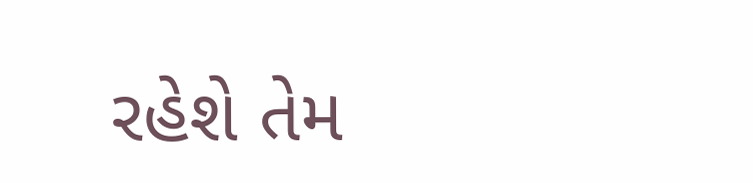રહેશે તેમ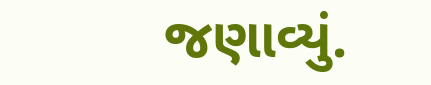જણાવ્યું.